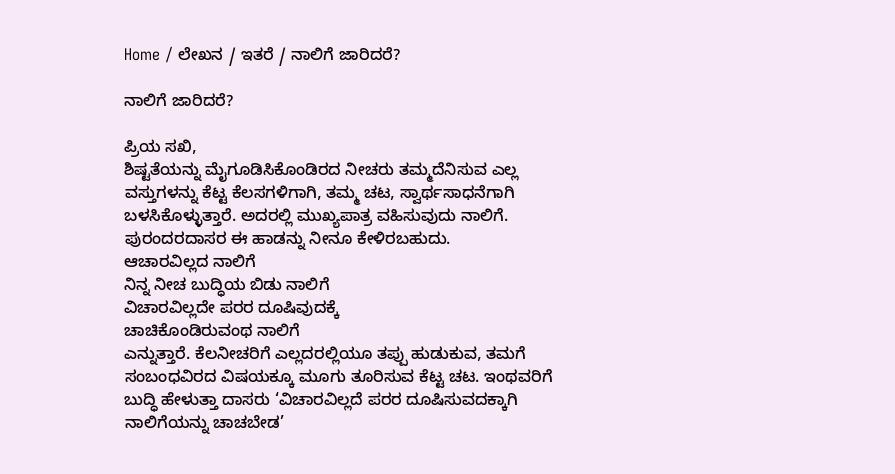Home / ಲೇಖನ / ಇತರೆ / ನಾಲಿಗೆ ಜಾರಿದರೆ?

ನಾಲಿಗೆ ಜಾರಿದರೆ?

ಪ್ರಿಯ ಸಖಿ,
ಶಿಷ್ಟತೆಯನ್ನು ಮೈಗೂಡಿಸಿಕೊಂಡಿರದ ನೀಚರು ತಮ್ಮದೆನಿಸುವ ಎಲ್ಲ ವಸ್ತುಗಳನ್ನು ಕೆಟ್ಟ ಕೆಲಸಗಳಿಗಾಗಿ, ತಮ್ಮ ಚಟ, ಸ್ವಾರ್ಥಸಾಧನೆಗಾಗಿ ಬಳಸಿಕೊಳ್ಳುತ್ತಾರೆ. ಅದರಲ್ಲಿ ಮುಖ್ಯಪಾತ್ರ ವಹಿಸುವುದು ನಾಲಿಗೆ. ಪುರಂದರದಾಸರ ಈ ಹಾಡನ್ನು ನೀನೂ ಕೇಳಿರಬಹುದು.
ಆಚಾರವಿಲ್ಲದ ನಾಲಿಗೆ
ನಿನ್ನ ನೀಚ ಬುದ್ಧಿಯ ಬಿಡು ನಾಲಿಗೆ
ವಿಚಾರವಿಲ್ಲದೇ ಪರರ ದೂಷಿವುದಕ್ಕೆ
ಚಾಚಿಕೊಂಡಿರುವಂಥ ನಾಲಿಗೆ
ಎನ್ನುತ್ತಾರೆ. ಕೆಲನೀಚರಿಗೆ ಎಲ್ಲದರಲ್ಲಿಯೂ ತಪ್ಪು ಹುಡುಕುವ, ತಮಗೆ ಸಂಬಂಧವಿರದ ವಿಷಯಕ್ಕೂ ಮೂಗು ತೂರಿಸುವ ಕೆಟ್ಟ ಚಟ. ಇಂಥವರಿಗೆ ಬುದ್ಧಿ ಹೇಳುತ್ತಾ ದಾಸರು ‘ವಿಚಾರವಿಲ್ಲದೆ ಪರರ ದೂಷಿಸುವದಕ್ಕಾಗಿ ನಾಲಿಗೆಯನ್ನು ಚಾಚಬೇಡ’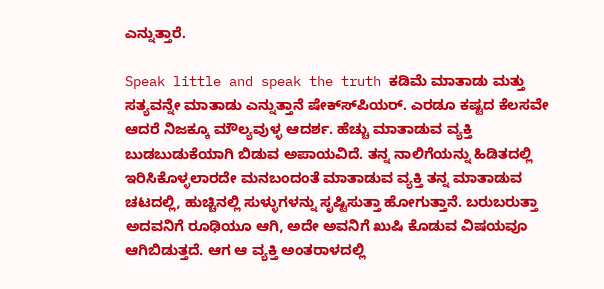ಎನ್ನುತ್ತಾರೆ.

Speak little and speak the truth ಕಡಿಮೆ ಮಾತಾಡು ಮತ್ತು ಸತ್ಯವನ್ನೇ ಮಾತಾಡು ಎನ್ನುತ್ತಾನೆ ಷೇಕ್ಸ್‍ಪಿಯರ್. ಎರಡೂ ಕಷ್ಟದ ಕೆಲಸವೇ ಆದರೆ ನಿಜಕ್ಕೂ ಮೌಲ್ಯವುಳ್ಳ ಆದರ್ಶ. ಹೆಚ್ಚು ಮಾತಾಡುವ ವ್ಯಕ್ತಿ ಬುಡಬುಡುಕೆಯಾಗಿ ಬಿಡುವ ಅಪಾಯವಿದೆ. ತನ್ನ ನಾಲಿಗೆಯನ್ನು ಹಿಡಿತದಲ್ಲಿ ಇರಿಸಿಕೊಳ್ಳಲಾರದೇ ಮನಬಂದಂತೆ ಮಾತಾಡುವ ವ್ಯಕ್ತಿ ತನ್ನ ಮಾತಾಡುವ ಚಟದಲ್ಲಿ, ಹುಚ್ಚಿನಲ್ಲಿ ಸುಳ್ಳುಗಳನ್ನು ಸೃಷ್ಟಿಸುತ್ತಾ ಹೋಗುತ್ತಾನೆ. ಬರುಬರುತ್ತಾ ಅದವನಿಗೆ ರೂಢಿಯೂ ಆಗಿ, ಅದೇ ಅವನಿಗೆ ಖುಷಿ ಕೊಡುವ ವಿಷಯವೂ ಆಗಿಬಿಡುತ್ತದೆ. ಆಗ ಆ ವ್ಯಕ್ತಿ ಅಂತರಾಳದಲ್ಲಿ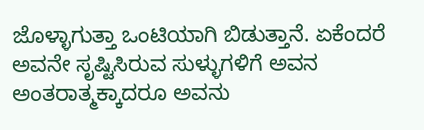ಜೊಳ್ಳಾಗುತ್ತಾ ಒಂಟಿಯಾಗಿ ಬಿಡುತ್ತಾನೆ. ಏಕೆಂದರೆ ಅವನೇ ಸೃಷ್ಟಿಸಿರುವ ಸುಳ್ಳುಗಳಿಗೆ ಅವನ
ಅಂತರಾತ್ಮಕ್ಕಾದರೂ ಅವನು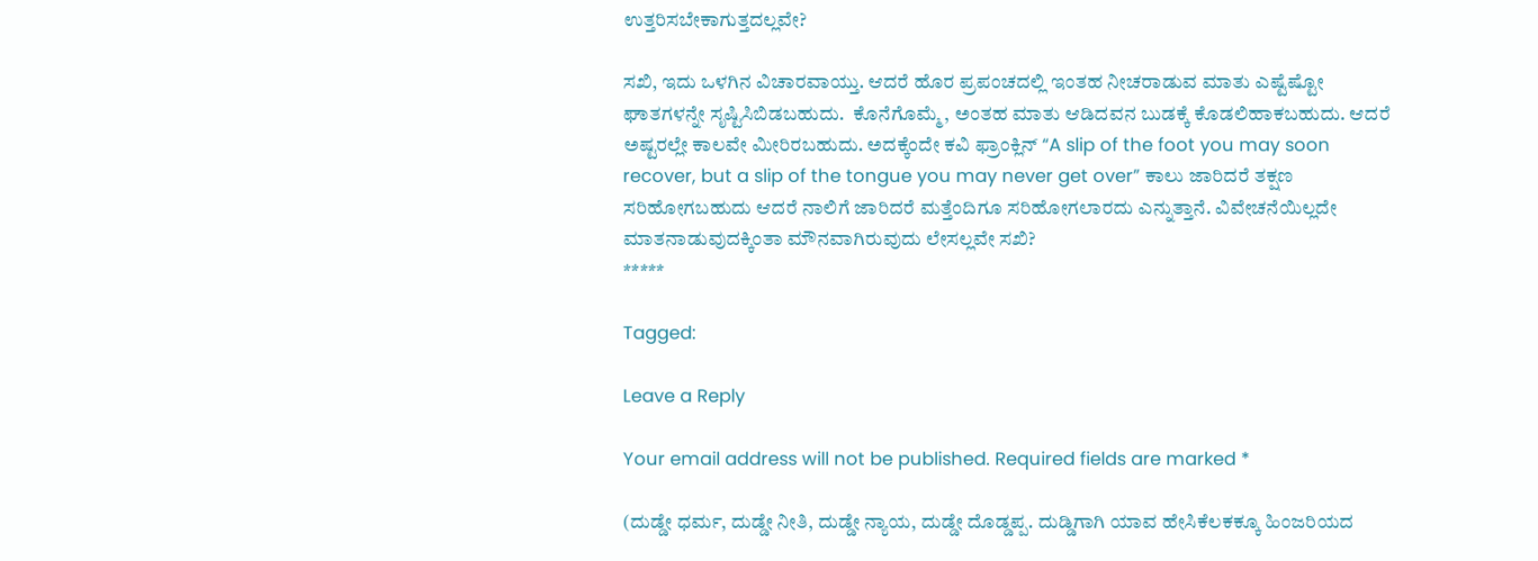ಉತ್ತರಿಸಬೇಕಾಗುತ್ತದಲ್ಲವೇ?

ಸಖಿ, ಇದು ಒಳಗಿನ ವಿಚಾರವಾಯ್ತು. ಆದರೆ ಹೊರ ಪ್ರಪಂಚದಲ್ಲಿ ಇಂತಹ ನೀಚರಾಡುವ ಮಾತು ಎಷ್ಟೆಷ್ಟೋ ಘಾತಗಳನ್ನೇ ಸೃಷ್ಟಿಸಿಬಿಡಬಹುದು.  ಕೊನೆಗೊಮ್ಮೆ, ಅಂತಹ ಮಾತು ಆಡಿದವನ ಬುಡಕ್ಕೆ ಕೊಡಲಿಹಾಕಬಹುದು. ಆದರೆ ಅಷ್ಟರಲ್ಲೇ ಕಾಲವೇ ಮೀರಿರಬಹುದು. ಅದಕ್ಕೆಂದೇ ಕವಿ ಫ್ರಾಂಕ್ಲಿನ್ “A slip of the foot you may soon recover, but a slip of the tongue you may never get over” ಕಾಲು ಜಾರಿದರೆ ತಕ್ಷಣ ಸರಿಹೋಗಬಹುದು ಆದರೆ ನಾಲಿಗೆ ಜಾರಿದರೆ ಮತ್ತೆಂದಿಗೂ ಸರಿಹೋಗಲಾರದು ಎನ್ನುತ್ತಾನೆ. ವಿವೇಚನೆಯಿಲ್ಲದೇ ಮಾತನಾಡುವುದಕ್ಕಿಂತಾ ಮೌನವಾಗಿರುವುದು ಲೇಸಲ್ಲವೇ ಸಖಿ?
*****

Tagged:

Leave a Reply

Your email address will not be published. Required fields are marked *

(ದುಡ್ಡೇ ಧರ್ಮ, ದುಡ್ಡೇ ನೀತಿ, ದುಡ್ಡೇ ನ್ಯಾಯ, ದುಡ್ಡೇ ದೊಡ್ಡಪ್ಪ. ದುಡ್ಡಿಗಾಗಿ ಯಾವ ಹೇಸಿಕೆಲಕಕ್ಕೂ ಹಿಂಜರಿಯದ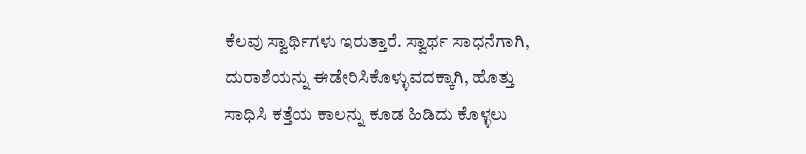ಕೆಲವು ಸ್ವಾರ್ಥಿಗಳು ಇರುತ್ತಾರೆ. ಸ್ವಾರ್ಥ ಸಾಧನೆಗಾಗಿ, ದುರಾಶೆಯನ್ನು ಈಡೇರಿಸಿಕೊಳ್ಳುವದಕ್ಕಾಗಿ, ಹೊತ್ತು ಸಾಧಿಸಿ ಕತ್ತೆಯ ಕಾಲನ್ನು ಕೂಡ ಹಿಡಿದು ಕೊಳ್ಳಲು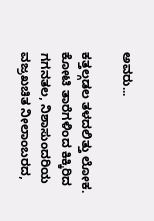ಅವರು...

ಕತ್ತಲ್ಗಡಲ ತಳದಲಿತ್ತು ಲೋಕ. ಕೋಟಿ ತಾರೆಗಳಿಂದ ಕಿಕ್ಕಿರಿದ ಗಗನತಲ, ನಿಶಾಸುಂದರಿಯ ವಜ್ರಖಚಿತ ನೀಲಾಂಬರದ,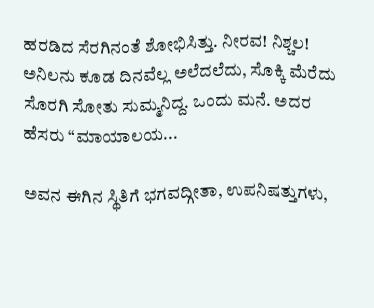ಹರಡಿದ ಸೆರಗಿನಂತೆ ಶೋಭಿಸಿತ್ತು. ನೀರವ! ನಿಶ್ಚಲ! ಅನಿಲನು ಕೂಡ ದಿನವೆಲ್ಲ ಅಲೆದಲೆದು, ಸೊಕ್ಕಿ ಮೆರೆದು ಸೊರಗಿ ಸೋತು ಸುಮ್ಮನಿದ್ದ. ಒಂದು ಮನೆ. ಅದರ ಹೆಸರು “ಮಾಯಾಲಯ...

ಅವನ ಈಗಿನ ಸ್ಥಿತಿಗೆ ಭಗವದ್ಗೀತಾ, ಉಪನಿಷತ್ತುಗಳು,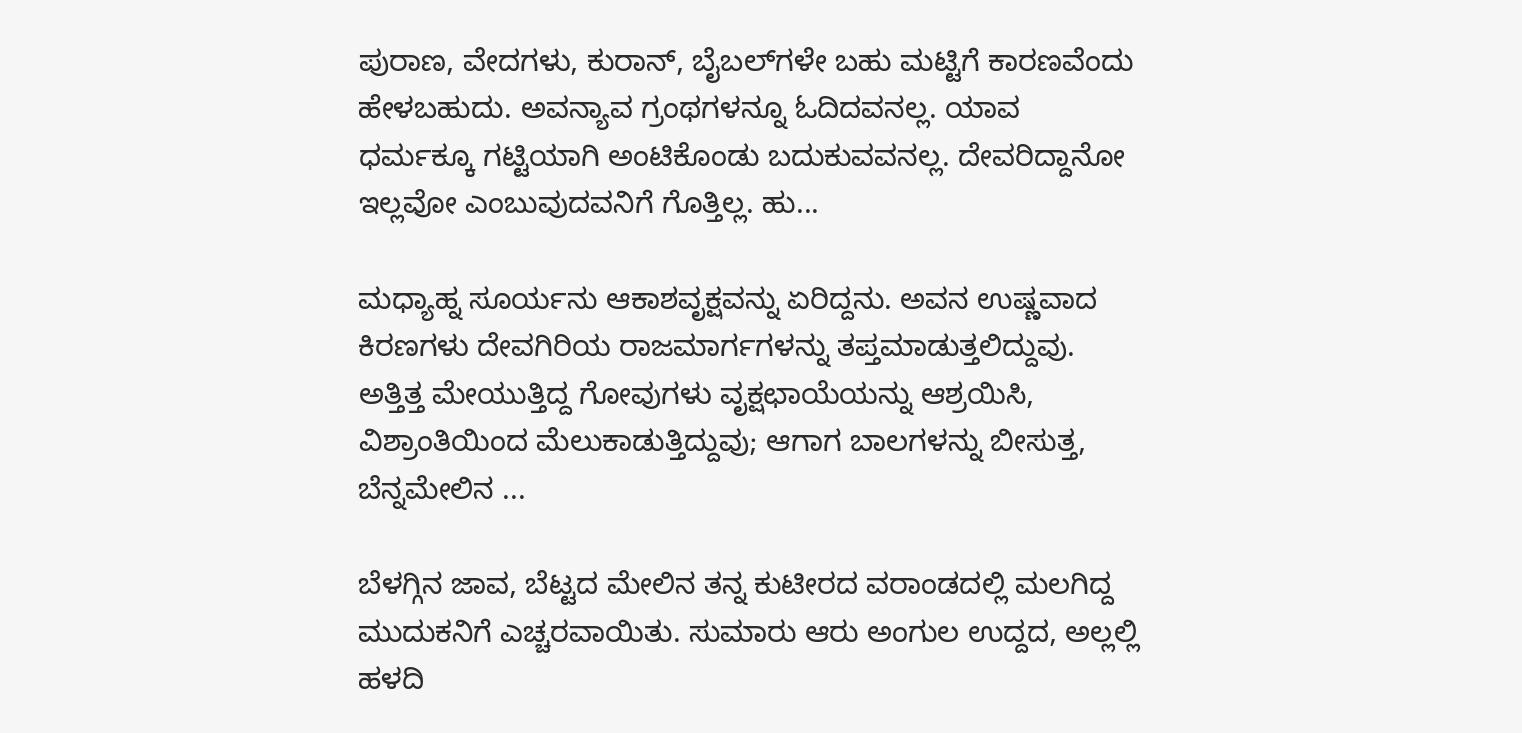ಪುರಾಣ, ವೇದಗಳು, ಕುರಾನ್, ಬೈಬಲ್‌ಗಳೇ ಬಹು ಮಟ್ಟಿಗೆ ಕಾರಣವೆಂದು ಹೇಳಬಹುದು. ಅವನ್ಯಾವ ಗ್ರಂಥಗಳನ್ನೂ ಓದಿದವನಲ್ಲ. ಯಾವ ಧರ್ಮಕ್ಕೂ ಗಟ್ಟಿಯಾಗಿ ಅಂಟಿಕೊಂಡು ಬದುಕುವವನಲ್ಲ. ದೇವರಿದ್ದಾನೋ ಇಲ್ಲವೋ ಎಂಬುವುದವನಿಗೆ ಗೊತ್ತಿಲ್ಲ. ಹು...

ಮಧ್ಯಾಹ್ನ ಸೂರ್ಯನು ಆಕಾಶವೃಕ್ಷವನ್ನು ಏರಿದ್ದನು. ಅವನ ಉಷ್ಣವಾದ ಕಿರಣಗಳು ದೇವಗಿರಿಯ ರಾಜಮಾರ್ಗಗಳನ್ನು ತಪ್ತಮಾಡುತ್ತಲಿದ್ದುವು. ಅತ್ತಿತ್ತ ಮೇಯುತ್ತಿದ್ದ ಗೋವುಗಳು ವೃಕ್ಷಛಾಯೆಯನ್ನು ಆಶ್ರಯಿಸಿ, ವಿಶ್ರಾಂತಿಯಿಂದ ಮೆಲುಕಾಡುತ್ತಿದ್ದುವು; ಆಗಾಗ ಬಾಲಗಳನ್ನು ಬೀಸುತ್ತ, ಬೆನ್ನಮೇಲಿನ ...

ಬೆಳಗ್ಗಿನ ಜಾವ, ಬೆಟ್ಟದ ಮೇಲಿನ ತನ್ನ ಕುಟೀರದ ವರಾಂಡದಲ್ಲಿ ಮಲಗಿದ್ದ ಮುದುಕನಿಗೆ ಎಚ್ಚರವಾಯಿತು. ಸುಮಾರು ಆರು ಅಂಗುಲ ಉದ್ದದ, ಅಲ್ಲಲ್ಲಿ ಹಳದಿ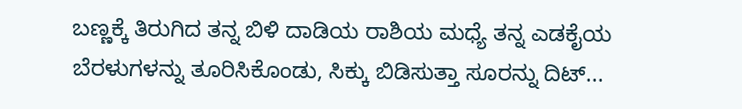ಬಣ್ಣಕ್ಕೆ ತಿರುಗಿದ ತನ್ನ ಬಿಳಿ ದಾಡಿಯ ರಾಶಿಯ ಮಧ್ಯೆ ತನ್ನ ಎಡಕೈಯ ಬೆರಳುಗಳನ್ನು ತೂರಿಸಿಕೊಂಡು, ಸಿಕ್ಕು ಬಿಡಿಸುತ್ತಾ ಸೂರನ್ನು ದಿಟ್...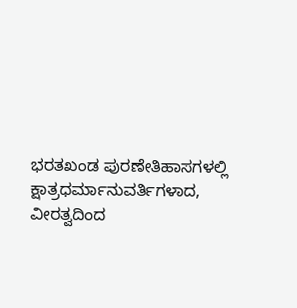ಭರತಖಂಡ ಪುರಣೇತಿಹಾಸಗಳಲ್ಲಿ ಕ್ಷಾತ್ರಧರ್ಮಾನುವರ್ತಿಗಳಾದ, ವೀರತ್ವದಿಂದ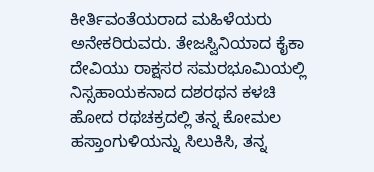ಕೀರ್ತಿವಂತೆಯರಾದ ಮಹಿಳೆಯರು ಅನೇಕರಿರುವರು. ತೇಜಸ್ವಿನಿಯಾದ ಕೈಕಾ ದೇವಿಯು ರಾಕ್ಷಸರ ಸಮರಭೂಮಿಯಲ್ಲಿ ನಿಸ್ಸಹಾಯಕನಾದ ದಶರಥನ ಕಳಚಿ ಹೋದ ರಥಚಕ್ರದಲ್ಲಿ ತನ್ನ ಕೋಮಲ ಹಸ್ತಾಂಗುಳಿಯನ್ನು ಸಿಲುಕಿಸಿ, ತನ್ನ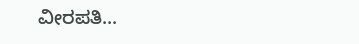ವೀರಪತಿ...